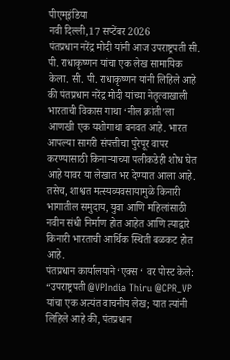पीएम्इंडिया
नवी दिल्ली,17 सप्टेंबर 2026
पंतप्रधान नरेंद्र मोदी यांनी आज उपराष्ट्रपती सी. पी. राधाकृष्णन यांचा एक लेख सामायिक केला. सी. पी. राधाकृष्णन यांनी लिहिले आहे की पंतप्रधान नरेंद्र मोदी यांच्या नेतृत्वाखाली भारताची विकास गाथा ‘नील क्रांती’ला आणखी एक यशोगाथा बनवत आहे. भारत आपल्या सागरी संपत्तीचा पुरेपूर वापर करण्यासाठी किनाऱ्याच्या पलीकडेही शोध घेत आहे यावर या लेखात भर देण्यात आला आहे. तसेच, शाश्वत मत्स्यव्यवसायामुळे किनारी भागातील समुदाय, युवा आणि महिलांसाठी नवीन संधी निर्माण होत आहेत आणि त्याद्वारे किनारी भारताची आर्थिक स्थिती बळकट होत आहे.
पंतप्रधान कार्यालयाने ‘एक्स ‘ वर पोस्ट केले:
“उपराष्ट्रपती @VPIndia Thiru @CPR_VP यांचा एक अत्यंत वाचनीय लेख; यात त्यांनी लिहिले आहे की, पंतप्रधान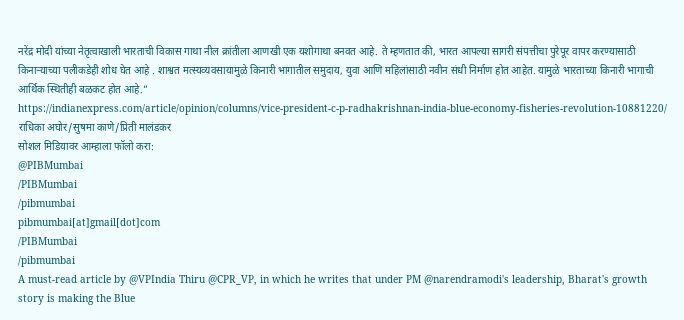नरेंद्र मोदी यांच्या नेतृत्वाखाली भारताची विकास गाथा नील क्रांतीला आणखी एक यशोगाथा बनवत आहे. ते म्हणतात की, भारत आपल्या सागरी संपत्तीचा पुरेपूर वापर करण्यासाठी किनाऱ्याच्या पलीकडेही शोध घेत आहे . शाश्वत मत्स्यव्यवसायामुळे किनारी भागातील समुदाय, युवा आणि महिलांसाठी नवीन संधी निर्माण होत आहेत. यामुळे भारताच्या किनारी भागाची आर्थिक स्थितीही बळकट होत आहे.”
https://indianexpress.com/article/opinion/columns/vice-president-c-p-radhakrishnan-india-blue-economy-fisheries-revolution-10881220/
राधिका अघोर/सुषमा काणे/प्रिती मालंडकर
सोशल मिडियावर आम्हाला फॉलो करा:
@PIBMumbai
/PIBMumbai
/pibmumbai
pibmumbai[at]gmail[dot]com
/PIBMumbai
/pibmumbai
A must-read article by @VPIndia Thiru @CPR_VP, in which he writes that under PM @narendramodi's leadership, Bharat's growth story is making the Blue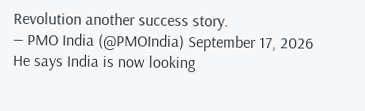Revolution another success story.
— PMO India (@PMOIndia) September 17, 2026
He says India is now looking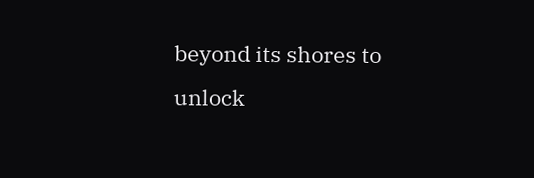beyond its shores to unlock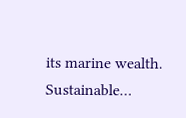its marine wealth. Sustainable…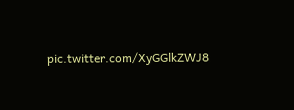pic.twitter.com/XyGGlkZWJ8